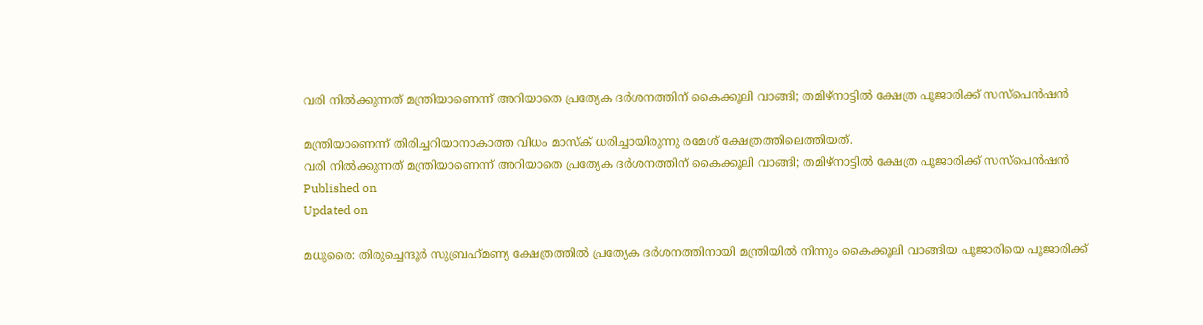വരി നില്‍ക്കുന്നത് മന്ത്രിയാണെന്ന് അറിയാതെ പ്രത്യേക ദര്‍ശനത്തിന് കൈക്കൂലി വാങ്ങി; തമിഴ്‌നാട്ടില്‍ ക്ഷേത്ര പൂജാരിക്ക് സസ്‌പെന്‍ഷന്‍

മന്ത്രിയാണെന്ന് തിരിച്ചറിയാനാകാത്ത വിധം മാസ്‌ക് ധരിച്ചായിരുന്നു രമേശ് ക്ഷേത്രത്തിലെത്തിയത്.
വരി നില്‍ക്കുന്നത് മന്ത്രിയാണെന്ന് അറിയാതെ പ്രത്യേക ദര്‍ശനത്തിന് കൈക്കൂലി വാങ്ങി; തമിഴ്‌നാട്ടില്‍ ക്ഷേത്ര പൂജാരിക്ക് സസ്‌പെന്‍ഷന്‍
Published on
Updated on

മധുരൈ: തിരുച്ചെന്ദൂര്‍ സുബ്രഹ്‌മണ്യ ക്ഷേത്രത്തില്‍ പ്രത്യേക ദര്‍ശനത്തിനായി മന്ത്രിയില്‍ നിന്നും കൈക്കൂലി വാങ്ങിയ പൂജാരിയെ പൂജാരിക്ക്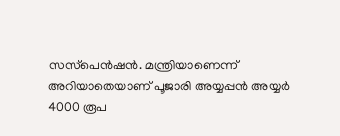സസ്‌പെന്‍ഷന്‍. മന്ത്രിയാണെന്ന് അറിയാതെയാണ് പൂജാരി അയ്യപ്പന്‍ അയ്യര്‍ 4000 രൂപ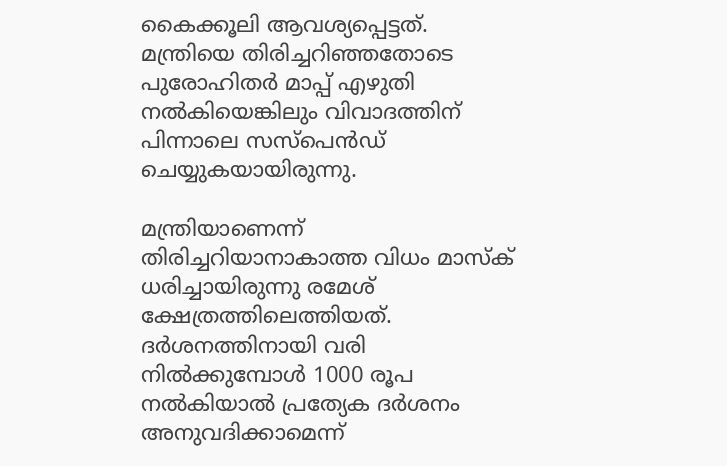കൈക്കൂലി ആവശ്യപ്പെട്ടത്. മന്ത്രിയെ തിരിച്ചറിഞ്ഞതോടെ പുരോഹിതര്‍ മാപ്പ് എഴുതി നല്‍കിയെങ്കിലും വിവാദത്തിന് പിന്നാലെ സസ്‌പെന്‍ഡ് ചെയ്യുകയായിരുന്നു.

മന്ത്രിയാണെന്ന് തിരിച്ചറിയാനാകാത്ത വിധം മാസ്‌ക് ധരിച്ചായിരുന്നു രമേശ് ക്ഷേത്രത്തിലെത്തിയത്. ദര്‍ശനത്തിനായി വരി നില്‍ക്കുമ്പോള്‍ 1000 രൂപ നല്‍കിയാല്‍ പ്രത്യേക ദര്‍ശനം അനുവദിക്കാമെന്ന്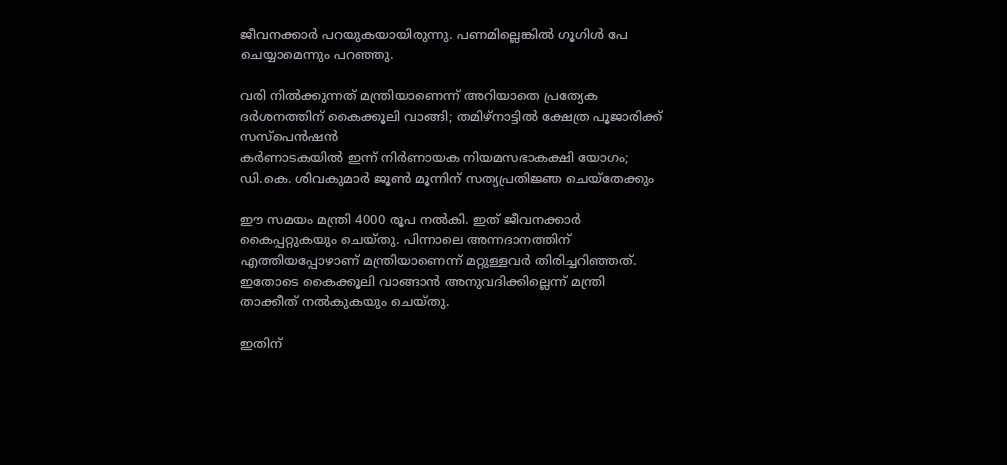ജീവനക്കാര്‍ പറയുകയായിരുന്നു. പണമില്ലെങ്കില്‍ ഗൂഗിള്‍ പേ ചെയ്യാമെന്നും പറഞ്ഞു.

വരി നില്‍ക്കുന്നത് മന്ത്രിയാണെന്ന് അറിയാതെ പ്രത്യേക ദര്‍ശനത്തിന് കൈക്കൂലി വാങ്ങി; തമിഴ്‌നാട്ടില്‍ ക്ഷേത്ര പൂജാരിക്ക് സസ്‌പെന്‍ഷന്‍
കര്‍ണാടകയില്‍ ഇന്ന് നിര്‍ണായക നിയമസഭാകക്ഷി യോഗം; ഡി.കെ. ശിവകുമാര്‍ ജൂണ്‍ മൂന്നിന് സത്യപ്രതിജ്ഞ ചെയ്‌തേക്കും

ഈ സമയം മന്ത്രി 4000 രൂപ നല്‍കി. ഇത് ജീവനക്കാര്‍ കൈപ്പറ്റുകയും ചെയ്തു. പിന്നാലെ അന്നദാനത്തിന് എത്തിയപ്പോഴാണ് മന്ത്രിയാണെന്ന് മറ്റുള്ളവര്‍ തിരിച്ചറിഞ്ഞത്. ഇതോടെ കൈക്കൂലി വാങ്ങാന്‍ അനുവദിക്കില്ലെന്ന് മന്ത്രി താക്കീത് നല്‍കുകയും ചെയ്തു.

ഇതിന്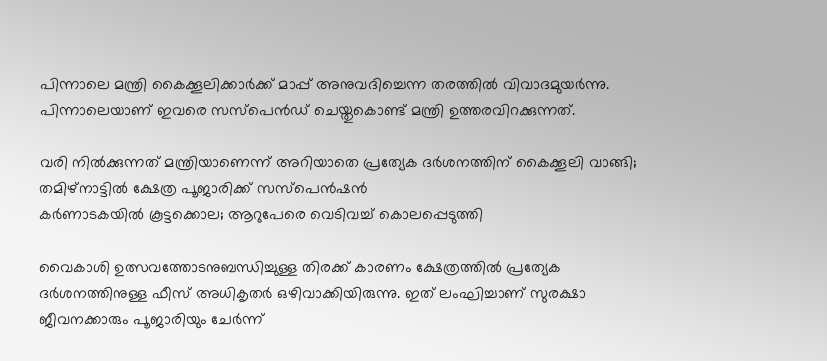പിന്നാലെ മന്ത്രി കൈക്കൂലിക്കാര്‍ക്ക് മാപ്പ് അനുവദിച്ചെന്ന തരത്തില്‍ വിവാദമുയര്‍ന്നു. പിന്നാലെയാണ് ഇവരെ സസ്‌പെന്‍ഡ് ചെയ്തുകൊണ്ട് മന്ത്രി ഉത്തരവിറക്കുന്നത്.

വരി നില്‍ക്കുന്നത് മന്ത്രിയാണെന്ന് അറിയാതെ പ്രത്യേക ദര്‍ശനത്തിന് കൈക്കൂലി വാങ്ങി; തമിഴ്‌നാട്ടില്‍ ക്ഷേത്ര പൂജാരിക്ക് സസ്‌പെന്‍ഷന്‍
കർണാടകയിൽ കൂട്ടക്കൊല; ആറുപേരെ വെടിവച്ച് കൊലപ്പെടുത്തി

വൈകാശി ഉത്സവത്തോടനുബന്ധിച്ചുള്ള തിരക്ക് കാരണം ക്ഷേത്രത്തില്‍ പ്രത്യേക ദര്‍ശനത്തിനുള്ള ഫീസ് അധികൃതര്‍ ഒഴിവാക്കിയിരുന്നു. ഇത് ലംഘിച്ചാണ് സുരക്ഷാ ജീവനക്കാരും പൂജാരിയും ചേര്‍ന്ന്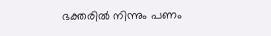ഭക്തരില്‍ നിന്നും പണം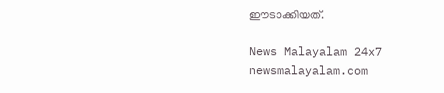ഈടാക്കിയത്.

News Malayalam 24x7
newsmalayalam.com